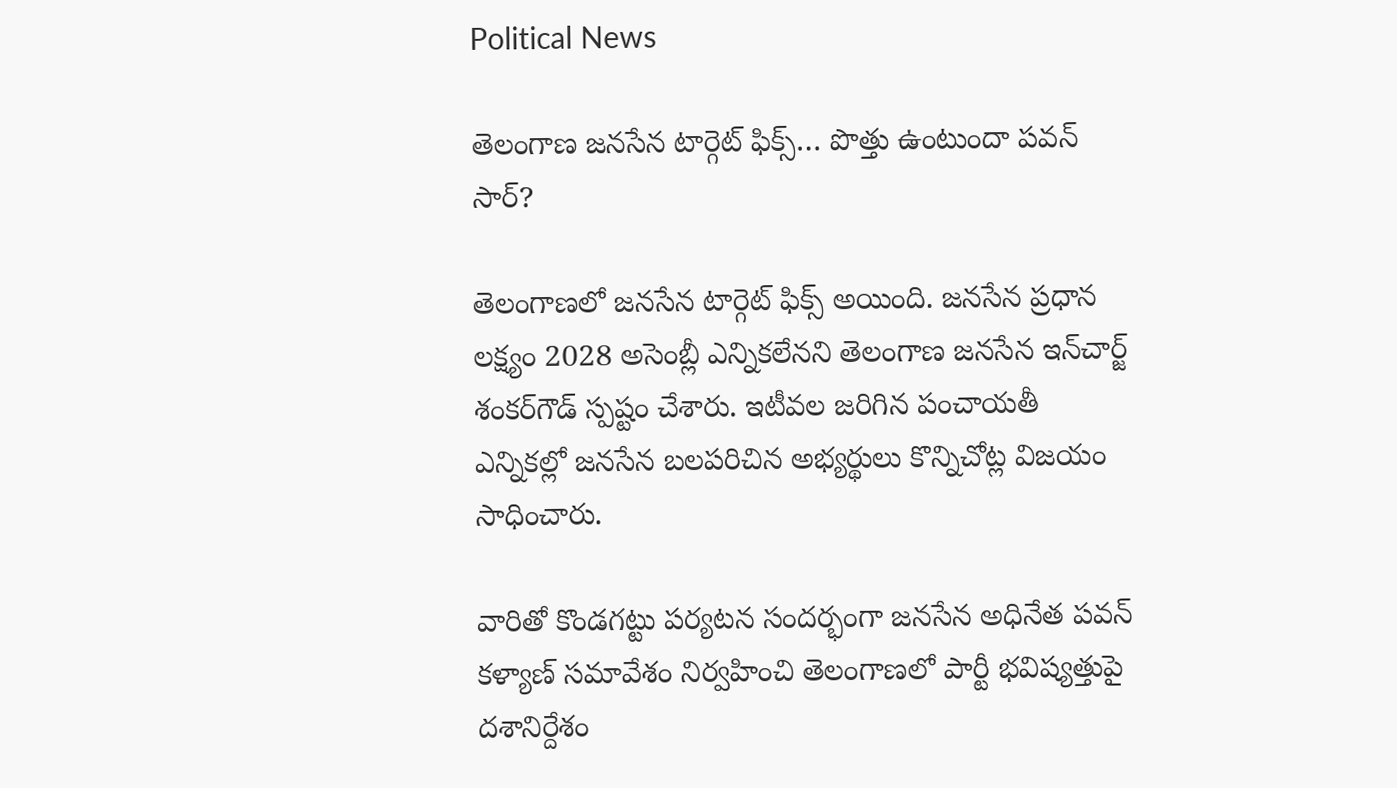Political News

తెలంగాణ జనసేన టార్గెట్ ఫిక్స్… పొత్తు ఉంటుందా పవన్ సార్?

తెలంగాణలో జనసేన టార్గెట్ ఫిక్స్ అయింది. జనసేన ప్రధాన లక్ష్యం 2028 అసెంబ్లీ ఎన్నికలేనని తెలంగాణ జనసేన ఇన్‌చార్జ్‌ శంకర్‌గౌడ్‌ స్పష్టం చేశారు. ఇటీవల జరిగిన పంచాయతీ ఎన్నికల్లో జనసేన బలపరిచిన అభ్యర్థులు కొన్నిచోట్ల విజయం సాధించారు.

వారితో కొండగట్టు పర్యటన సందర్భంగా జనసేన అధినేత పవన్ కళ్యాణ్ సమావేశం నిర్వహించి తెలంగాణలో పార్టీ భవిష్యత్తుపై దశానిర్దేశం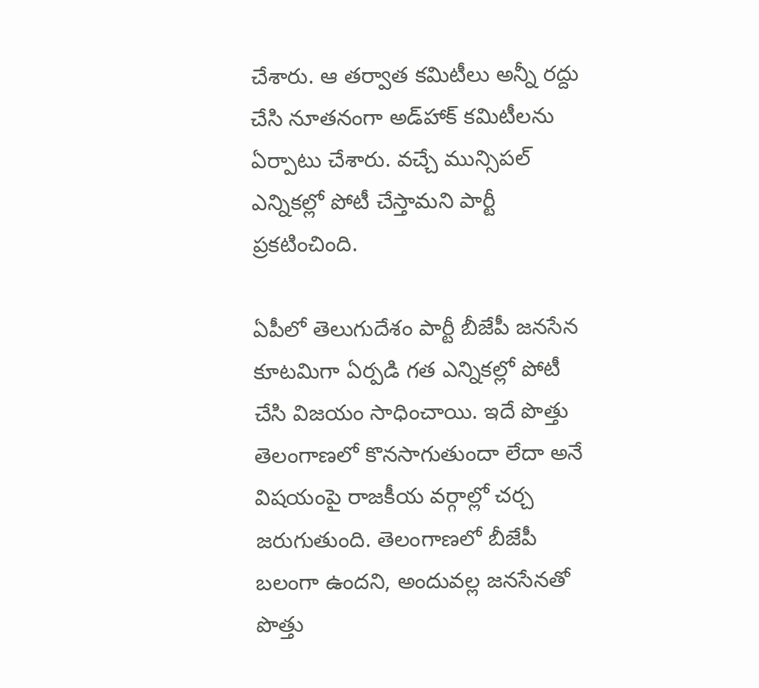చేశారు. ఆ తర్వాత కమిటీలు అన్నీ రద్దు చేసి నూతనంగా అడ్‌హాక్ కమిటీలను ఏర్పాటు చేశారు. వచ్చే మున్సిపల్ ఎన్నికల్లో పోటీ చేస్తామని పార్టీ ప్రకటించింది.

ఏపీలో తెలుగుదేశం పార్టీ బీజేపీ జనసేన కూటమిగా ఏర్పడి గత ఎన్నికల్లో పోటీ చేసి విజయం సాధించాయి. ఇదే పొత్తు తెలంగాణలో కొనసాగుతుందా లేదా అనే విషయంపై రాజకీయ వర్గాల్లో చర్చ జరుగుతుంది. తెలంగాణలో బీజేపీ బలంగా ఉందని, అందువల్ల జనసేనతో పొత్తు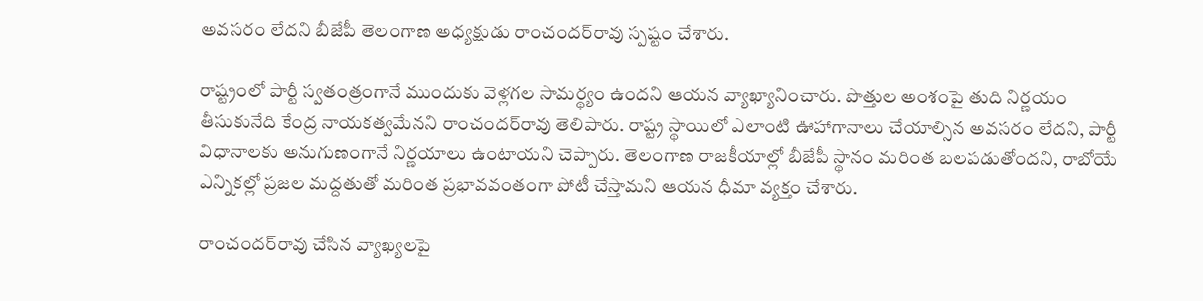అవసరం లేదని బీజేపీ తెలంగాణ అధ్యక్షుడు రాంచందర్‌రావు స్పష్టం చేశారు.

రాష్ట్రంలో పార్టీ స్వతంత్రంగానే ముందుకు వెళ్లగల సామర్థ్యం ఉందని ఆయన వ్యాఖ్యానించారు. పొత్తుల అంశంపై తుది నిర్ణయం తీసుకునేది కేంద్ర నాయకత్వమేనని రాంచందర్‌రావు తెలిపారు. రాష్ట్ర స్థాయిలో ఎలాంటి ఊహాగానాలు చేయాల్సిన అవసరం లేదని, పార్టీ విధానాలకు అనుగుణంగానే నిర్ణయాలు ఉంటాయని చెప్పారు. తెలంగాణ రాజకీయాల్లో బీజేపీ స్థానం మరింత బలపడుతోందని, రాబోయే ఎన్నికల్లో ప్రజల మద్దతుతో మరింత ప్రభావవంతంగా పోటీ చేస్తామని ఆయన ధీమా వ్యక్తం చేశారు.

రాంచందర్‌రావు చేసిన వ్యాఖ్యలపై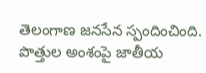తెలంగాణ జనసేన స్పందించింది. పొత్తుల అంశంపై జాతీయ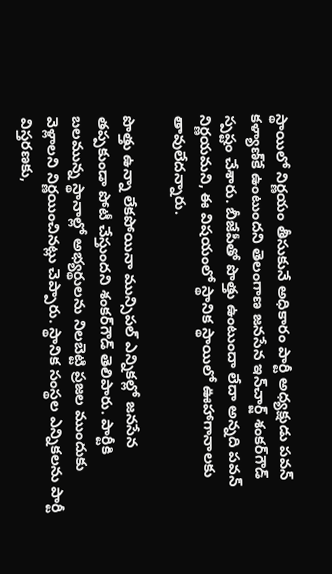స్థాయిలో నిర్ణయం తీసుకునే అధికారం పార్టీ అధ్యక్షుడు పవన్‌ కళ్యాణ్‌కే ఉంటుందని తెలంగాణ జనసేన ఇన్‌చార్జ్‌ శంకర్‌గౌడ్‌ స్పష్టం చేశారు. బీజేపీతో పొత్తు ఉంటుందా లేదా అన్నది పవన్‌ నిర్ణయమని, ఈ విషయంలో స్థానిక స్థాయిలో ఊహాగానాలకు తావులేదన్నారు.

పొత్తు ఉన్నా లేకపోయినా మున్సిపల్ ఎన్నికల్లో జనసేన తప్పకుండా పోటీ చేస్తుందని శంకర్‌గౌడ్‌ తెలిపారు. పార్టీకి బలమున్న స్థానాల్లో అభ్యర్థులను నిలబెట్టి ప్రజల ముందుకు వెళ్లాలని నిర్ణయించినట్లు చెప్పారు. స్థానిక సంస్థల ఎన్నికలను పార్టీ విస్తరణకు,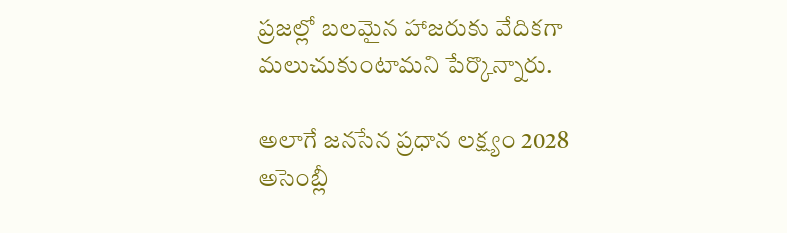ప్రజల్లో బలమైన హాజరుకు వేదికగా మలుచుకుంటామని పేర్కొన్నారు.

అలాగే జనసేన ప్రధాన లక్ష్యం 2028 అసెంబ్లీ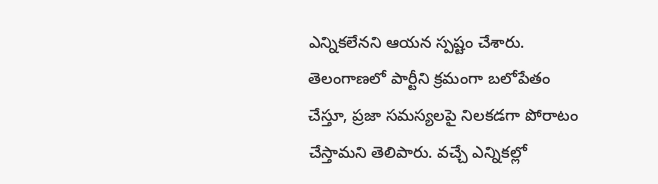ఎన్నికలేనని ఆయన స్పష్టం చేశారు. తెలంగాణలో పార్టీని క్రమంగా బలోపేతం చేస్తూ, ప్రజా సమస్యలపై నిలకడగా పోరాటం చేస్తామని తెలిపారు. వచ్చే ఎన్నికల్లో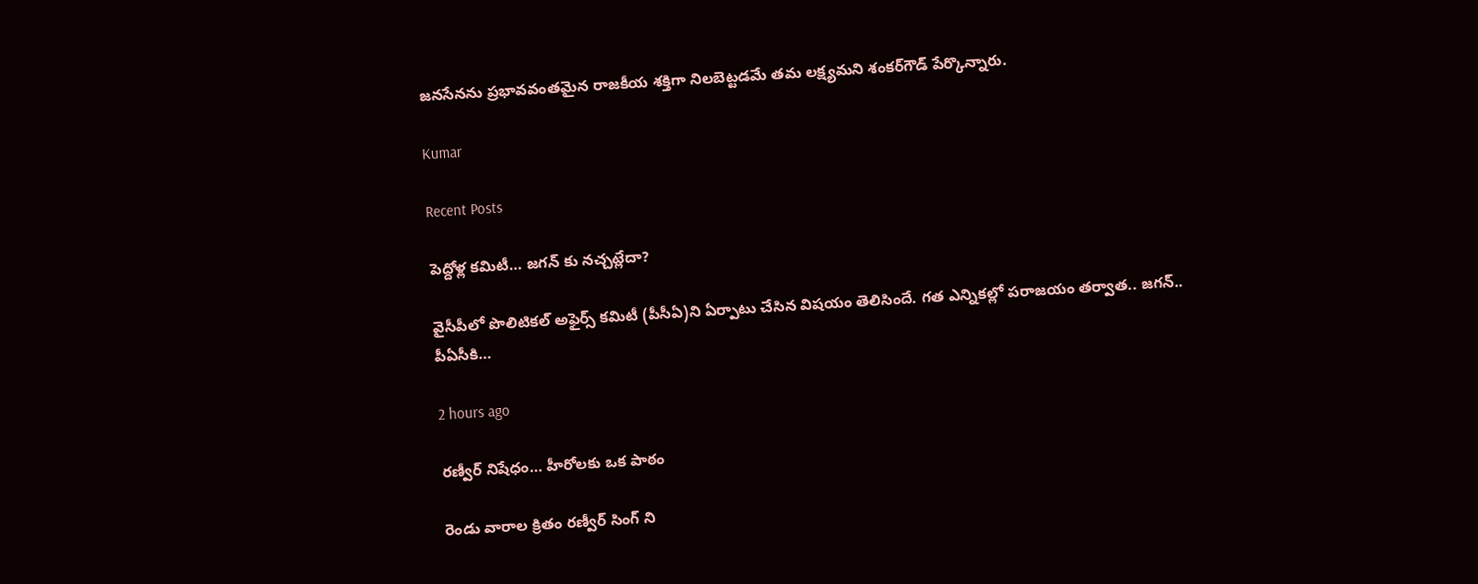జనసేనను ప్రభావవంతమైన రాజకీయ శక్తిగా నిలబెట్టడమే తమ లక్ష్యమని శంకర్‌గౌడ్‌ పేర్కొన్నారు.

Kumar

Recent Posts

పెద్దోళ్ల కమిటీ… జగన్ కు నచ్చట్లేదా?

వైసీపీలో పొలిటిక‌ల్ అఫైర్స్ క‌మిటీ (పీసీఏ)ని ఏర్పాటు చేసిన విష‌యం తెలిసిందే. గ‌త ఎన్నిక‌ల్లో ప‌రాజయం త‌ర్వాత‌.. జ‌గ‌న్‌.. పీఏసీకి…

2 hours ago

రణ్వీర్ నిషేధం… హీరోలకు ఒక పాఠం

రెండు వారాల క్రితం రణ్వీర్ సింగ్ ని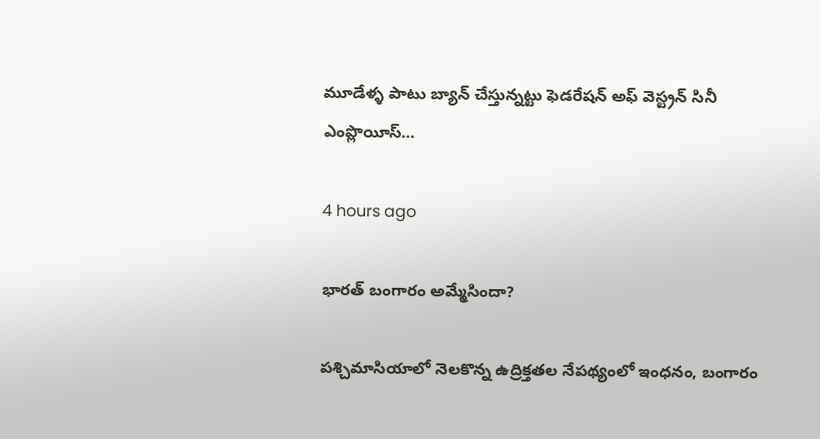మూడేళ్ళ పాటు బ్యాన్ చేస్తున్నట్టు ఫెడరేషన్ అఫ్ వెస్ట్రన్ సినీ ఎంప్లొయీస్…

4 hours ago

భార‌త్ బంగారం అమ్మేసిందా?

ప‌శ్చిమాసియాలో నెల‌కొన్న ఉద్రిక్త‌తల నేప‌థ్యంలో ఇంధ‌నం, బంగారం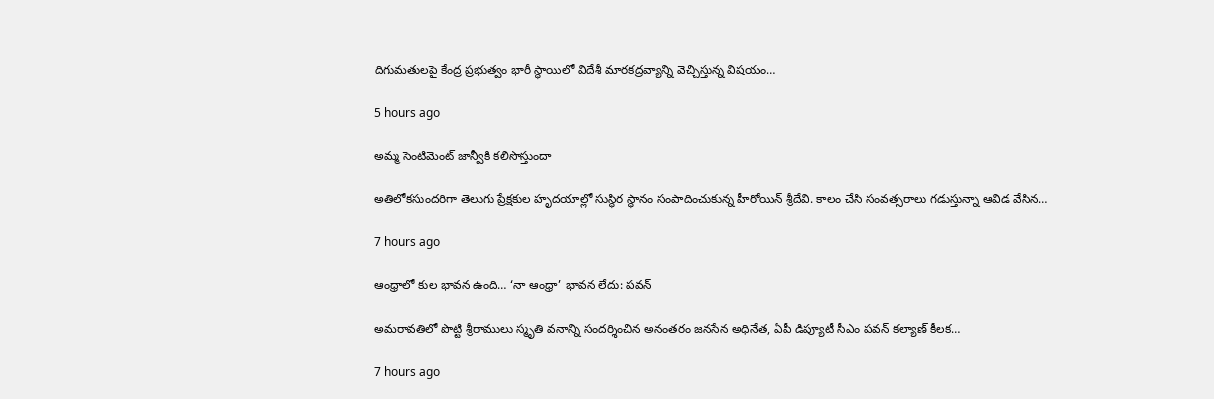దిగుమ‌తుల‌పై కేంద్ర ప్ర‌భుత్వం భారీ స్థాయిలో విదేశీ మార‌క‌ద్ర‌వ్యాన్ని వెచ్చిస్తున్న విష‌యం…

5 hours ago

అమ్మ సెంటిమెంట్ జాన్వీకి కలిసొస్తుందా

అతిలోకసుందరిగా తెలుగు ప్రేక్షకుల హృదయాల్లో సుస్థిర స్థానం సంపాదించుకున్న హీరోయిన్ శ్రీదేవి. కాలం చేసి సంవత్సరాలు గడుస్తున్నా ఆవిడ వేసిన…

7 hours ago

ఆంధ్రాలో కుల భావన ఉంది… ‘నా ఆంధ్రా’ భావన లేదు: పవన్

అమరావతిలో పొట్టి శ్రీరాములు స్మృతి వనాన్ని సందర్శించిన అనంతరం జనసేన అధినేత, ఏపీ డిప్యూటీ సీఎం పవన్ కల్యాణ్ కీలక…

7 hours ago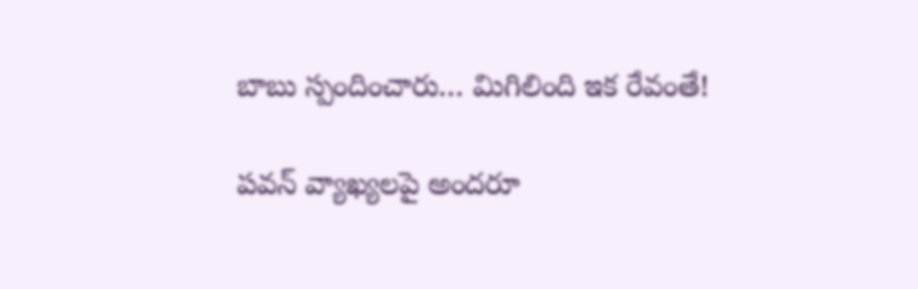బాబు స్పందించారు… మిగిలింది ఇక రేవంతే!

పవన్ వ్యాఖ్యలపై అందరూ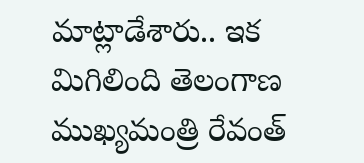మాట్లాడేశారు.. ఇక మిగిలింది తెలంగాణ ముఖ్యమంత్రి రేవంత్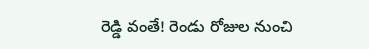రెడ్డి వంతే! రెండు రోజుల నుంచి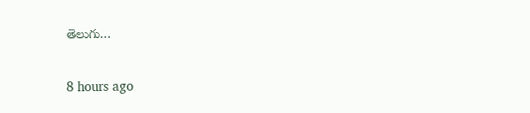తెలుగు…

8 hours ago